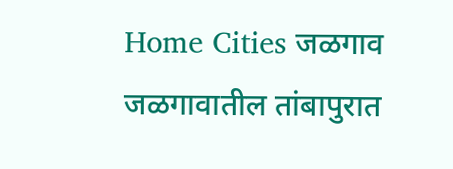Home Cities जळगाव जळगावातील तांबापुरात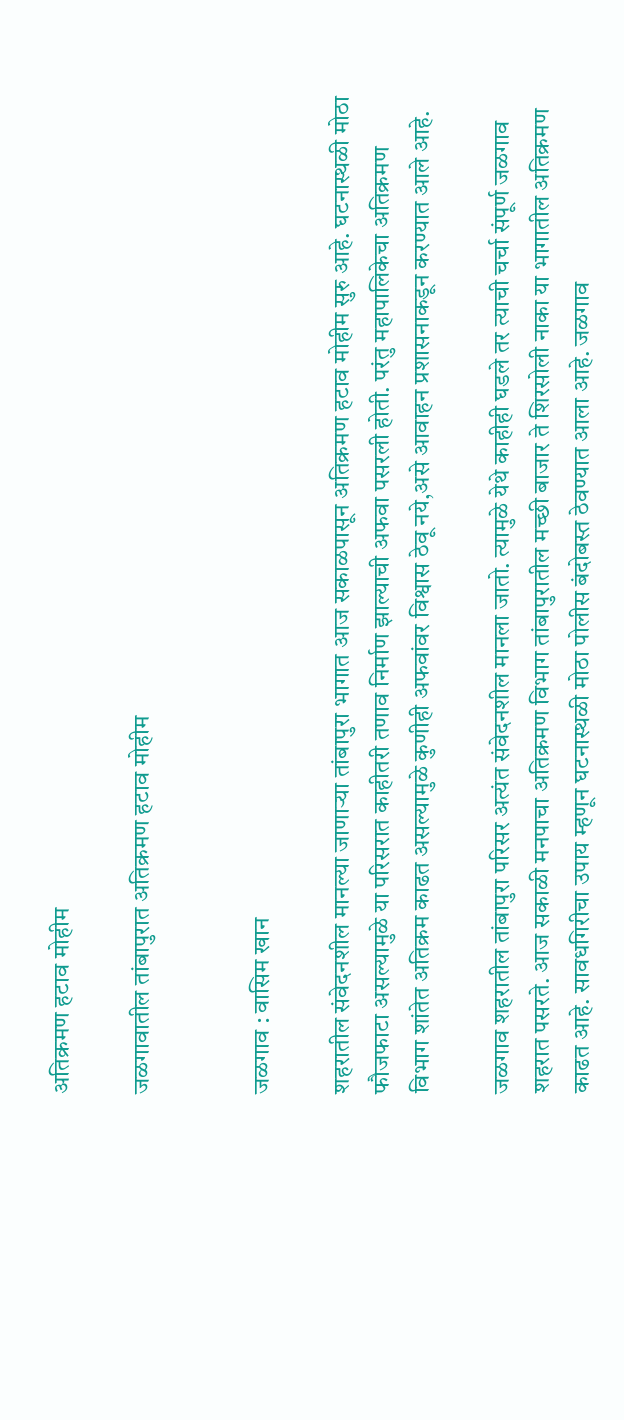अतिक्रमण हटाव मोहीम

जळगावातील तांबापुरात अतिक्रमण हटाव मोहीम


जळगाव : वासिम खान

शहरातील संवेदनशील मानल्या जाणाऱ्या तांबापुरा भागात आज सकाळपासून अतिक्रमण हटाव मोहीम सुरु आहे. घटनास्थळी मोठा फौजफाटा असल्यामुळे या परिसरात काहीतरी तणाव निर्माण झाल्याची अफवा पसरली होती. परंतु महापालिकेचा अतिक्रमण विभाग शांतेत अतिक्रम काढत असल्यामुळे कुणीही अफवांवर विश्वास ठेवू नये,असे आवाहन प्रशासनाकडून करण्यात आले आहे.

जळगाव शहरातील तांबापुरा परिसर अत्यंत संवेदनशील मानला जातो. त्यामुळे येथे काहीही घडले तर त्याची चर्चा संपूर्ण जळगाव शहरात पसरते. आज सकाळी मनपाचा अतिक्रमण विभाग तांबापुरातील मच्छी बाजार ते शिरसोली नाका या भागातील अतिक्रमण काढत आहे. सावधगिरीचा उपाय म्हणून घटनास्थळी मोठा पोलीस बंदोबस्त ठेवण्यात आला आहे. जळगाव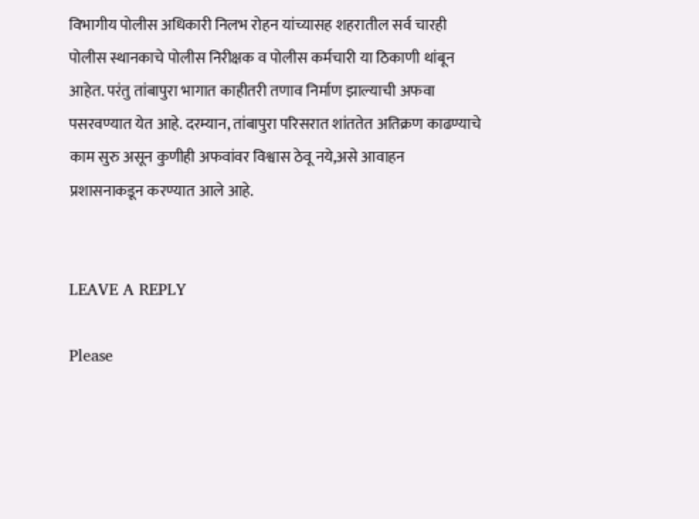विभागीय पोलीस अधिकारी निलभ रोहन यांच्यासह शहरातील सर्व चारही पोलीस स्थानकाचे पोलीस निरीक्षक व पोलीस कर्मचारी या ठिकाणी थांबून आहेत. परंतु तांबापुरा भागात काहीतरी तणाव निर्माण झाल्याची अफवा पसरवण्यात येत आहे. दरम्यान, तांबापुरा परिसरात शांततेत अतिक्रण काढण्याचे काम सुरु असून कुणीही अफवांवर विश्वास ठेवू नये,असे आवाहन प्रशासनाकडून करण्यात आले आहे.


LEAVE A REPLY

Please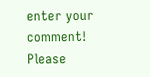enter your comment!
Please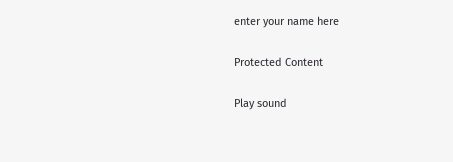enter your name here

Protected Content

Play sound